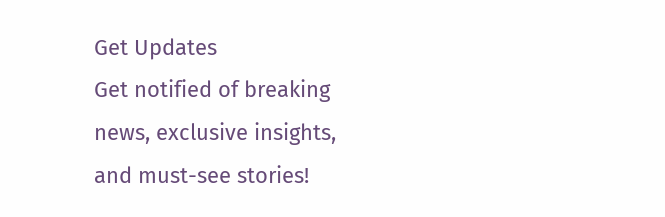Get Updates
Get notified of breaking news, exclusive insights, and must-see stories!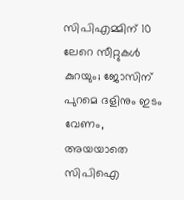സിപിഎമ്മിന് 10 ലേറെ സീറ്റുകള്‍ കുറയും; ജോസിന് പുറമെ ദളിനും ഇടം വേണം, അയയാതെ സിപിഐ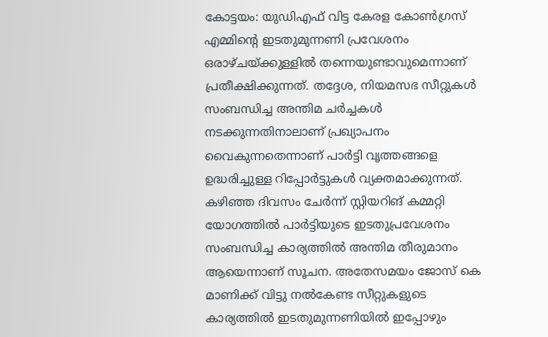കോട്ടയം: യുഡിഎഫ് വിട്ട കേരള കോണ്‍ഗ്രസ് എമ്മിന്‍റെ ഇടതുമുന്നണി പ്രവേശനം ഒരാഴ്ചയ്ക്കുള്ളില്‍ തന്നെയുണ്ടാവുമെന്നാണ് പ്രതീക്ഷിക്കുന്നത്. തദ്ദേശ, നിയമസഭ സീറ്റുകൾ സംബന്ധിച്ച അന്തിമ ചർച്ചകൾ നടക്കുന്നതിനാലാണ് പ്രഖ്യാപനം വൈകുന്നതെന്നാണ് പാര്‍ട്ടി വൃത്തങ്ങളെ ഉദ്ധരിച്ചുള്ള റിപ്പോര്‍ട്ടുകള്‍ വ്യക്തമാക്കുന്നത്. കഴിഞ്ഞ ദിവസം ചേര്‍ന്ന് സ്റ്റിയറിങ് കമ്മറ്റി യോഗത്തില്‍ പാര്‍ട്ടിയുടെ ഇടതുപ്രവേശനം സംബന്ധിച്ച കാര്യത്തില്‍ അന്തിമ തീരുമാനം ആയെന്നാണ് സൂചന. അതേസമയം ജോസ് കെ മാണിക്ക് വിട്ടു നല്‍കേണ്ട സീറ്റുകളുടെ കാര്യത്തില്‍ ഇടതുമുന്നണിയില്‍ ഇപ്പോഴും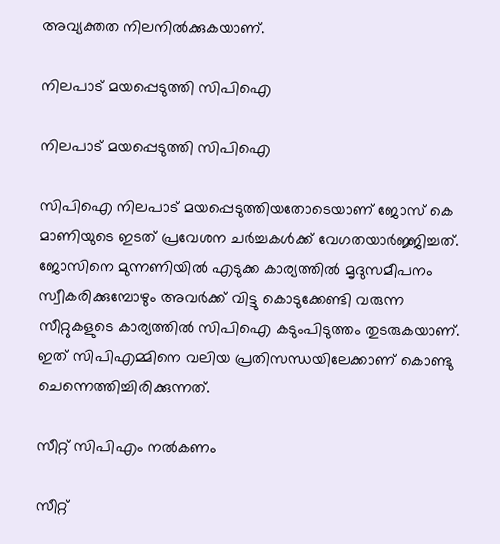അവ്യക്തത നിലനില്‍ക്കുകയാണ്.

നിലപാട് മയപ്പെടുത്തി സിപിഐ

നിലപാട് മയപ്പെടുത്തി സിപിഐ

സിപിഐ നിലപാട് മയപ്പെടുത്തിയതോടെയാണ് ജോസ് കെ മാണിയുടെ ഇടത് പ്രവേശന ചര്‍ച്ചകള്‍ക്ക് വേഗതയാര്‍ജ്ജിച്ചത്. ജോസിനെ മുന്നണിയില്‍ എടുക്ക കാര്യത്തില്‍ മൃദുസമീപനം സ്വീകരിക്കുമ്പോഴും അവര്‍ക്ക് വിട്ടു കൊടുക്കേണ്ടി വരുന്ന സീറ്റുകളുടെ കാര്യത്തില്‍ സിപിഐ കടുംപിടുത്തം തുടരുകയാണ്. ഇത് സിപിഎമ്മിനെ വലിയ പ്രതിസന്ധയിലേക്കാണ് കൊണ്ടു ചെന്നെത്തിച്ചിരിക്കുന്നത്.

സീറ്റ് സിപിഎം നല്‍കണം

സീറ്റ്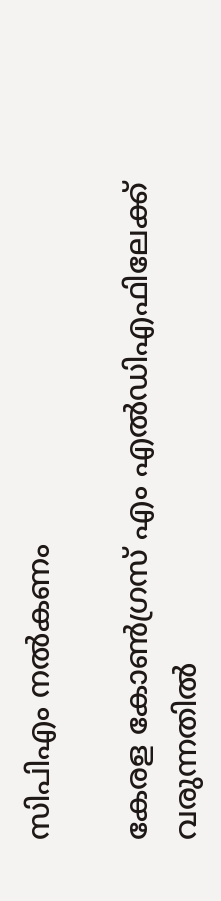സിപിഎം നല്‍കണം

കേരള കോണ്‍ഗ്രസ് എം എല്‍ഡിഎഫിലേക്ക് വരുന്നതില്‍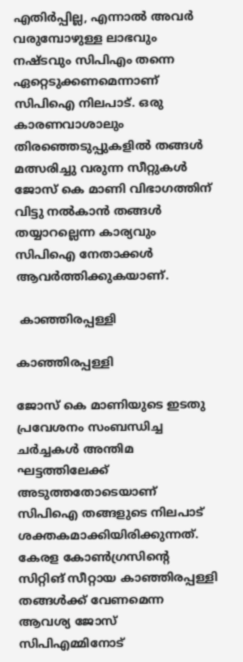എതിര്‍പ്പില്ല, എന്നാല്‍ അവര്‍ വരുമ്പോഴുള്ള ലാഭവും നഷ്ടവും സിപിഎം തന്നെ ഏറ്റെടുക്കണമെന്നാണ് സിപിഐ നിലപാട്. ഒരു കാരണവാശാലും തിരഞ്ഞെടുപ്പുകളില്‍ തങ്ങള്‍ മത്സരിച്ചു വരുന്ന സീറ്റുകള്‍ ജോസ് കെ മാണി വിഭാഗത്തിന് വിട്ടു നല്‍കാന്‍ തങ്ങള്‍ തയ്യാറല്ലെന്ന കാര്യവും സിപിഐ നേതാക്കള്‍ ആവര്‍ത്തിക്കുകയാണ്.

 കാഞ്ഞിരപ്പള്ളി

കാഞ്ഞിരപ്പള്ളി

ജോസ് കെ മാണിയുടെ ഇടതു പ്രവേശനം സംബന്ധിച്ച ചര്‍ച്ചകള്‍ അന്തിമ ഘട്ടത്തിലേക്ക് അടുത്തതോടെയാണ് സിപിഐ തങ്ങളുടെ നിലപാട് ശക്തകമാക്കിയിരിക്കുന്നത്. കേരള കോണ്‍ഗ്രസിന്‍റെ സിറ്റിങ് സീറ്റായ കാഞ്ഞിരപ്പള്ളി തങ്ങള്‍ക്ക് വേണമെന്ന ആവശ്യ ജോസ് സിപിഎമ്മിനോട്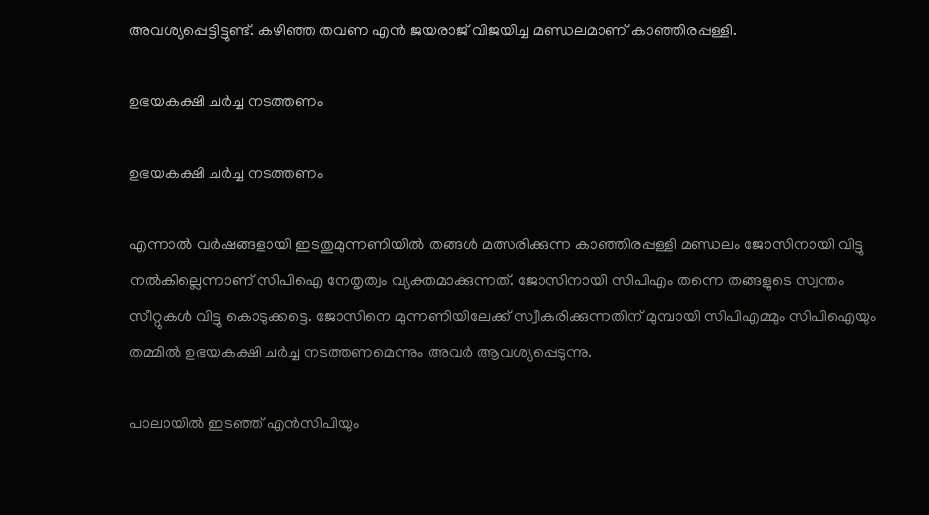അവശ്യപ്പെട്ടിട്ടുണ്ട്. കഴിഞ്ഞ തവണ എന്‍ ജയരാജ് വിജയിച്ച മണ്ഡലമാണ് കാഞ്ഞിരപ്പള്ളി.

ഉഭയകക്ഷി ചര്‍ച്ച നടത്തണം

ഉഭയകക്ഷി ചര്‍ച്ച നടത്തണം

എന്നാല്‍ വര്‍ഷങ്ങളായി ഇടതുമുന്നണിയില്‍ തങ്ങള്‍ മത്സരിക്കുന്ന കാഞ്ഞിരപ്പള്ളി മണ്ഡലം ജോസിനായി വിട്ടു നല്‍കില്ലെന്നാണ് സിപിഐ നേതൃത്വം വ്യക്തമാക്കുന്നത്. ജോസിനായി സിപിഎം തന്നെ തങ്ങളുടെ സ്വന്തം സീറ്റുകള്‍ വിട്ടു കൊടുക്കട്ടെ. ജോസിനെ മുന്നണിയിലേക്ക് സ്വീകരിക്കുന്നതിന് മുമ്പായി സിപിഎമ്മും സിപിഐയും തമ്മില്‍ ഉഭയകക്ഷി ചര്‍ച്ച നടത്തണമെന്നും അവര്‍ ആവശ്യപ്പെടുന്നു.

പാലായില്‍ ഇടഞ്ഞ് എന്‍സിപിയും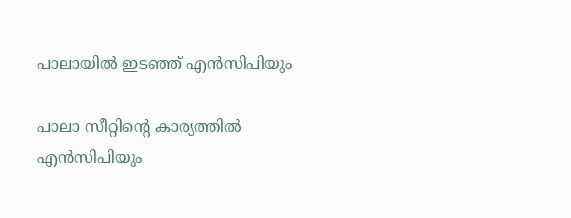പാലായില്‍ ഇടഞ്ഞ് എന്‍സിപിയും

പാലാ സീറ്റിന്‍റെ കാര്യത്തില്‍ എന്‍സിപിയും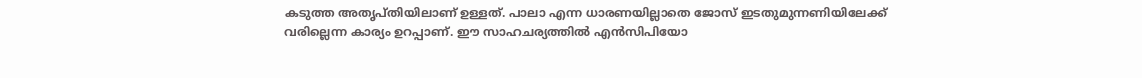കടുത്ത അതൃപ്തിയിലാണ് ഉള്ളത്. പാലാ എന്ന ധാരണയില്ലാതെ ജോസ് ഇടതുമുന്നണിയിലേക്ക് വരില്ലെന്ന കാര്യം ഉറപ്പാണ്. ഈ സാഹചര്യത്തില്‍ എന്‍സിപിയോ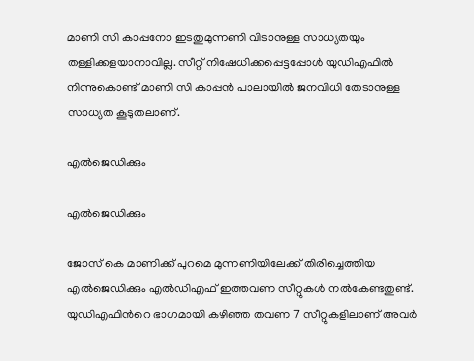മാണി സി കാപ്പനോ ഇടതുമുന്നണി വിടാനുള്ള സാധ്യതയും തള്ളിക്കളയാനാവില്ല. സീറ്റ് നിഷേധിക്കപ്പെട്ടപ്പോള്‍ യുഡിഎഫില്‍ നിന്നുകൊണ്ട് മാണി സി കാപ്പന്‍ പാലായില്‍ ജനവിധി തേടാനുള്ള സാധ്യത കൂടുതലാണ്.

എല്‍ജെഡിക്കും

എല്‍ജെഡിക്കും

ജോസ് കെ മാണിക്ക് പുറമെ മുന്നണിയിലേക്ക് തിരിച്ചെത്തിയ എല്‍ജെഡിക്കും എല്‍ഡിഎഫ് ഇത്തവണ സീറ്റുകള്‍ നല്‍കേണ്ടതുണ്ട്. യുഡിഎഫിന്‍റെ ഭാഗമായി കഴിഞ്ഞ തവണ 7 സീറ്റുകളിലാണ് അവര്‍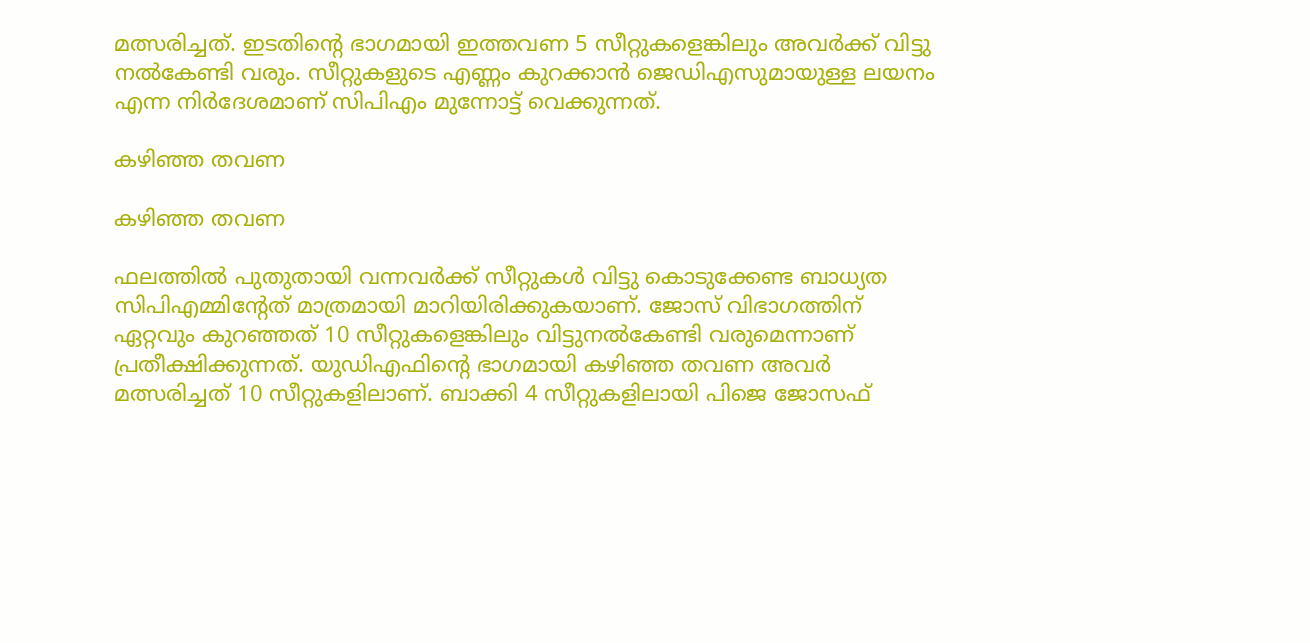മത്സരിച്ചത്. ഇടതിന്‍റെ ഭാഗമായി ഇത്തവണ 5 സീറ്റുകളെങ്കിലും അവര്‍ക്ക് വിട്ടു നല്‍കേണ്ടി വരും. സീറ്റുകളുടെ എണ്ണം കുറക്കാന്‍ ജെഡിഎസുമായുള്ള ലയനം എന്ന നിര്‍ദേശമാണ് സിപിഎം മുന്നോട്ട് വെക്കുന്നത്.

കഴിഞ്ഞ തവണ

കഴിഞ്ഞ തവണ

ഫലത്തില്‍ പുതുതായി വന്നവര്‍ക്ക് സീറ്റുകള്‍ വിട്ടു കൊടുക്കേണ്ട ബാധ്യത സിപിഎമ്മിന്‍റേത് മാത്രമായി മാറിയിരിക്കുകയാണ്. ജോസ് വിഭാഗത്തിന് ഏറ്റവും കുറഞ്ഞത് 10 സീറ്റുകളെങ്കിലും വിട്ടുനല്‍കേണ്ടി വരുമെന്നാണ് പ്രതീക്ഷിക്കുന്നത്. യുഡിഎഫിന്‍റെ ഭാഗമായി കഴിഞ്ഞ തവണ അവര്‍ മത്സരിച്ചത് 10 സീറ്റുകളിലാണ്. ബാക്കി 4 സീറ്റുകളിലായി പിജെ ജോസഫ്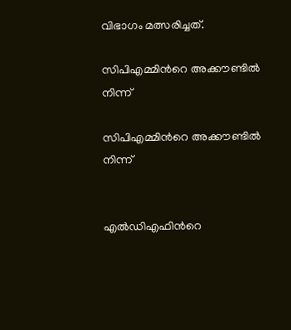വിഭാഗം മത്സരിച്ചത്.

സിപിഎമ്മിന്‍റെ അക്കൗണ്ടില്‍ നിന്ന്

സിപിഎമ്മിന്‍റെ അക്കൗണ്ടില്‍ നിന്ന്


എല്‍ഡിഎഫിന്‍റെ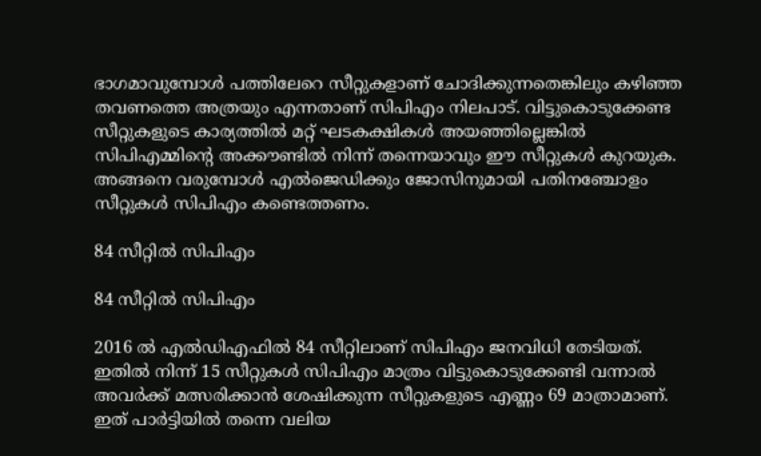ഭാഗമാവുമ്പോള്‍ പത്തിലേറെ സീറ്റുകളാണ് ചോദിക്കുന്നതെങ്കിലും കഴിഞ്ഞ തവണത്തെ അത്രയും എന്നതാണ് സിപിഎം നിലപാട്. വിട്ടുകൊടുക്കേണ്ട സീറ്റുകളുടെ കാര്യത്തില്‍ മറ്റ് ഘടകക്ഷികള്‍ അയഞ്ഞില്ലെങ്കില്‍ സിപിഎമ്മിന്‍റെ അക്കൗണ്ടില്‍ നിന്ന് തന്നെയാവും ഈ സീറ്റുകള്‍ കുറയുക. അങ്ങനെ വരുമ്പോള്‍ എല്‍ജെഡിക്കും ജോസിനുമായി പതിനഞ്ചോളം സീറ്റുകള്‍ സിപിഎം കണ്ടെത്തണം.

84 സീറ്റില്‍ സിപിഎം

84 സീറ്റില്‍ സിപിഎം

2016 ല്‍ എല്‍ഡിഎഫില്‍ 84 സീറ്റിലാണ് സിപിഎം ജനവിധി തേടിയത്. ഇതില്‍ നിന്ന് 15 സീറ്റുകള്‍ സിപിഎം മാത്രം വിട്ടുകൊടുക്കേണ്ടി വന്നാല്‍ അവര്‍ക്ക് മത്സരിക്കാന്‍ ശേഷിക്കുന്ന സീറ്റുകളുടെ എണ്ണം 69 മാത്രാമാണ്. ഇത് പാര്‍ട്ടിയില്‍ തന്നെ വലിയ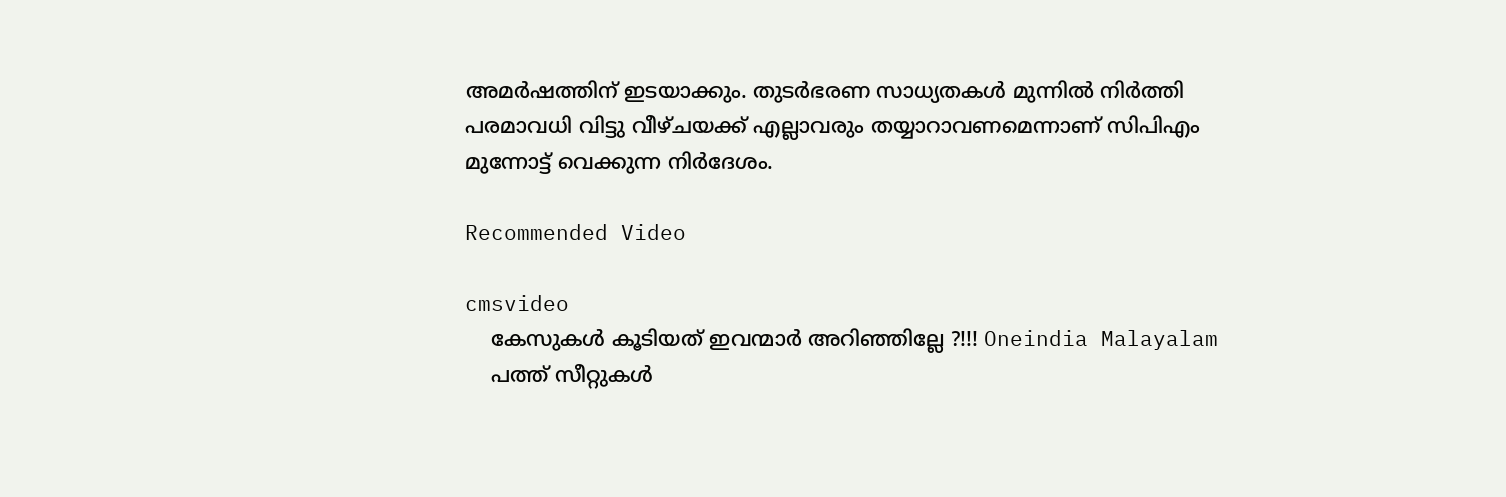അമര്‍ഷത്തിന് ഇടയാക്കും. തുടര്‍ഭരണ സാധ്യതകള്‍ മുന്നില്‍ നിര്‍ത്തി പരമാവധി വിട്ടു വീഴ്ചയക്ക് എല്ലാവരും തയ്യാറാവണമെന്നാണ് സിപിഎം മുന്നോട്ട് വെക്കുന്ന നിര്‍ദേശം.

Recommended Video

cmsvideo
    കേസുകള്‍ കൂടിയത് ഇവന്മാര്‍ അറിഞ്ഞില്ലേ ?!!! Oneindia Malayalam
    പത്ത് സീറ്റുകള്‍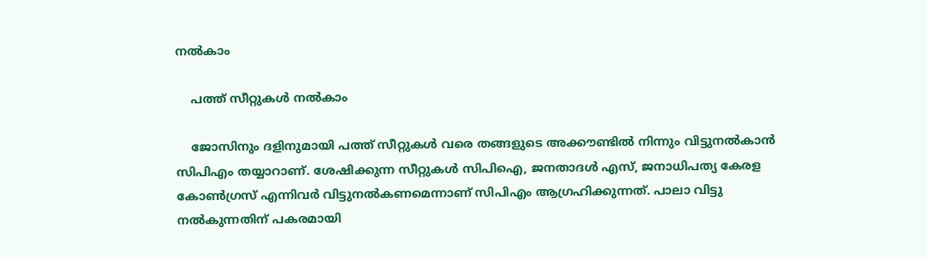നല്‍കാം

    പത്ത് സീറ്റുകള്‍ നല്‍കാം

    ജോസിനും ദളിനുമായി പത്ത് സീറ്റുകള്‍ വരെ തങ്ങളുടെ അക്കൗണ്ടില്‍ നിന്നും വിട്ടുനല്‍കാന്‍ സിപിഎം തയ്യാറാണ്. ശേഷിക്കുന്ന സീറ്റുകള്‍ സിപിഐ, ജനതാദള്‍ എസ്, ജനാധിപത്യ കേരള കോണ്‍ഗ്രസ് എന്നിവര്‍ വിട്ടുനല്‍കണമെന്നാണ് സിപിഎം ആഗ്രഹിക്കുന്നത്. പാലാ വിട്ടു നല്‍കുന്നതിന് പകരമായി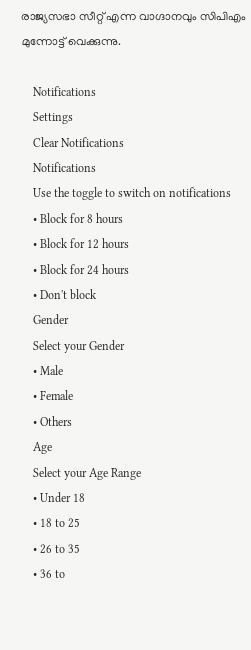രാജ്യസഭാ സീറ്റ് എന്ന വാഗ്ദാനവും സിപിഎം മുന്നോട്ട് വെക്കുന്നു.

    Notifications
    Settings
    Clear Notifications
    Notifications
    Use the toggle to switch on notifications
    • Block for 8 hours
    • Block for 12 hours
    • Block for 24 hours
    • Don't block
    Gender
    Select your Gender
    • Male
    • Female
    • Others
    Age
    Select your Age Range
    • Under 18
    • 18 to 25
    • 26 to 35
    • 36 to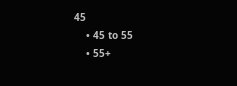45
    • 45 to 55
    • 55+